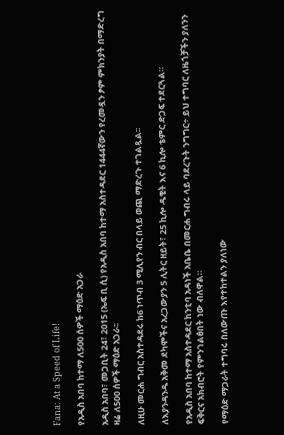Fana: At a Speed of Life!

የአዲስ አበባ ከተማ ለ500 ሰዎች ማዕድ አጋራ

አዲስ አበባ፣ መጋቢት 24፣ 2015 (ኤፍ ቢ ሲ) የአዲስ አበባ ከተማ አስተዳደር 1444ኛውን የረመዷን ፆም ምክንያት በማድረግ ዛሬ ለ500 ሰዎች ማዕድ አጋራ፡፡

ለዚሁ መርሐ ግብር አስተዳደሩ ከ6 ነጥብ 3 ሚሊየን ብር በላይ ወጪ ማድረጉ ተገልጿል፡፡

ለእያንዳንዱ አቅመ ደካሞችና አረጋውያን 5 ሊትር ዘይት፣ 25 ኪሎ ዱቄት እና 6 ኪሎ ቴምር ድጋፍ ተደርጓል።

የአዲስ አበባ ከተማ አስተዳደር ከንቲባ አዳነች አቤቤ በመርሐ ግብሩ ላይ ባደረጉት ንግግር÷ ይህ ተግባር ለዜጎቻችን ያለንን ፍቅርና አክብሮት የምንገልፅበት ነው ብለዋል።

የማዕድ ማጋራት ተግባሩ በለውጡ እየተከተልን ያለነው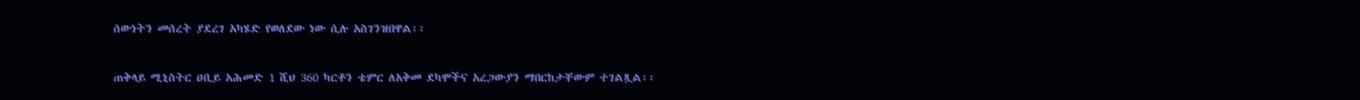ሰውነትን መሰረት ያደረገ አካሄድ የወለደው ነው ሲሉ አስገንዝበዋል፡፡

ጠቅላይ ሚኒስትር ዐቢይ አሕመድ 1 ሺህ 360 ካርቶን ቴምር ለአቅመ ደካሞችና አረጋውያን ማበርከታቸውም ተገልጿል፡፡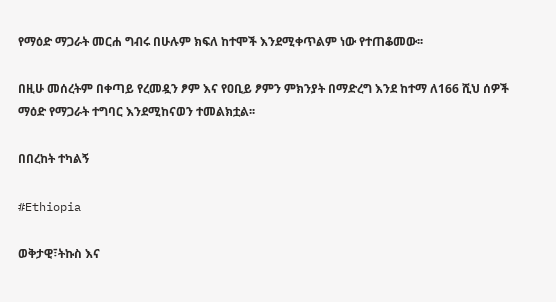የማዕድ ማጋራት መርሐ ግብሩ በሁሉም ክፍለ ከተሞች እንደሚቀጥልም ነው የተጠቆመው፡፡

በዚሁ መሰረትም በቀጣይ የረመዷን ፆም እና የዐቢይ ፆምን ምክንያት በማድረግ እንደ ከተማ ለ166 ሺህ ሰዎች ማዕድ የማጋራት ተግባር እንደሚከናወን ተመልክቷል፡፡

በበረከት ተካልኝ

#Ethiopia

ወቅታዊ፣ትኩስ እና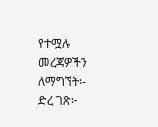የተሟሉ መረጃዎችን ለማግኘት፡-
ድረ ገጽ፦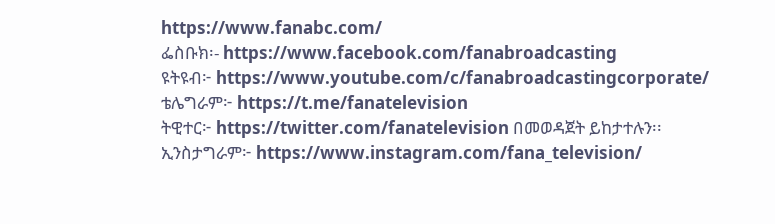https://www.fanabc.com/
ፌስቡክ፡- https://www.facebook.com/fanabroadcasting
ዩትዩብ፦ https://www.youtube.com/c/fanabroadcastingcorporate/
ቴሌግራም፦ https://t.me/fanatelevision
ትዊተር፦ https://twitter.com/fanatelevision በመወዳጀት ይከታተሉን፡፡
ኢንስታግራም፦ https://www.instagram.com/fana_television/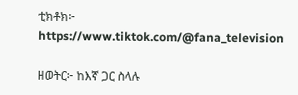ቲክቶክ፦ https://www.tiktok.com/@fana_television

ዘወትር፦ ከእኛ ጋር ስላሉ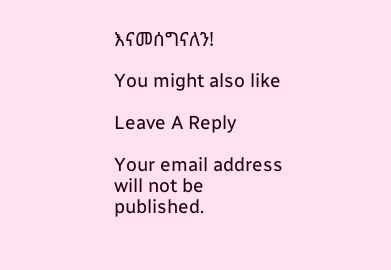እናመሰግናለን!

You might also like

Leave A Reply

Your email address will not be published.